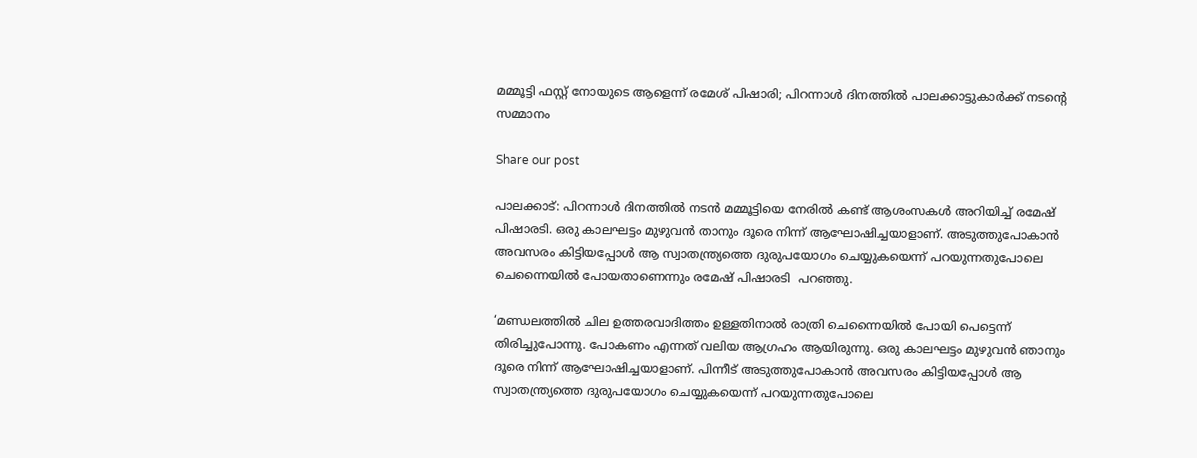മമ്മൂട്ടി ഫസ്റ്റ് നോയുടെ ആളെന്ന് രമേശ് പിഷാരി; പിറന്നാള്‍ ദിനത്തില്‍ പാലക്കാട്ടുകാര്‍ക്ക് നടന്റെ സമ്മാനം

Share our post

പാലക്കാട്: പിറന്നാള്‍ ദിനത്തില്‍ നടന്‍ മമ്മൂട്ടിയെ നേരില്‍ കണ്ട് ആശംസകള്‍ അറിയിച്ച് രമേഷ് പിഷാരടി. ഒരു കാലഘട്ടം മുഴുവന്‍ താനും ദൂരെ നിന്ന് ആഘോഷിച്ചയാളാണ്. അടുത്തുപോകാന്‍ അവസരം കിട്ടിയപ്പോള്‍ ആ സ്വാതന്ത്ര്യത്തെ ദുരുപയോഗം ചെയ്യുകയെന്ന് പറയുന്നതുപോലെ ചെന്നൈയില്‍ പോയതാണെന്നും രമേഷ് പിഷാരടി  പറഞ്ഞു.

‘മണ്ഡലത്തില്‍ ചില ഉത്തരവാദിത്തം ഉള്ളതിനാല്‍ രാത്രി ചെന്നൈയില്‍ പോയി പെട്ടെന്ന് തിരിച്ചുപോന്നു. പോകണം എന്നത് വലിയ ആഗ്രഹം ആയിരുന്നു. ഒരു കാലഘട്ടം മുഴുവന്‍ ഞാനും ദൂരെ നിന്ന് ആഘോഷിച്ചയാളാണ്. പിന്നീട് അടുത്തുപോകാന്‍ അവസരം കിട്ടിയപ്പോള്‍ ആ സ്വാതന്ത്ര്യത്തെ ദുരുപയോഗം ചെയ്യുകയെന്ന് പറയുന്നതുപോലെ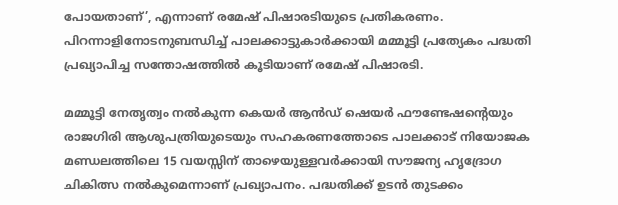പോയതാണ്’, എന്നാണ് രമേഷ് പിഷാരടിയുടെ പ്രതികരണം. പിറന്നാളിനോടനുബന്ധിച്ച് പാലക്കാട്ടുകാര്‍ക്കായി മമ്മൂട്ടി പ്രത്യേകം പദ്ധതി പ്രഖ്യാപിച്ച സന്തോഷത്തില്‍ കൂടിയാണ് രമേഷ് പിഷാരടി.

മമ്മൂട്ടി നേതൃത്വം നല്‍കുന്ന കെയര്‍ ആന്‍ഡ് ഷെയര്‍ ഫൗണ്ടേഷന്റെയും രാജഗിരി ആശുപത്രിയുടെയും സഹകരണത്തോടെ പാലക്കാട് നിയോജക മണ്ഡലത്തിലെ 15 വയസ്സിന് താഴെയുള്ളവര്‍ക്കായി സൗജന്യ ഹൃദ്രോഗ ചികിത്സ നല്‍കുമെന്നാണ് പ്രഖ്യാപനം. പദ്ധതിക്ക് ഉടന്‍ തുടക്കം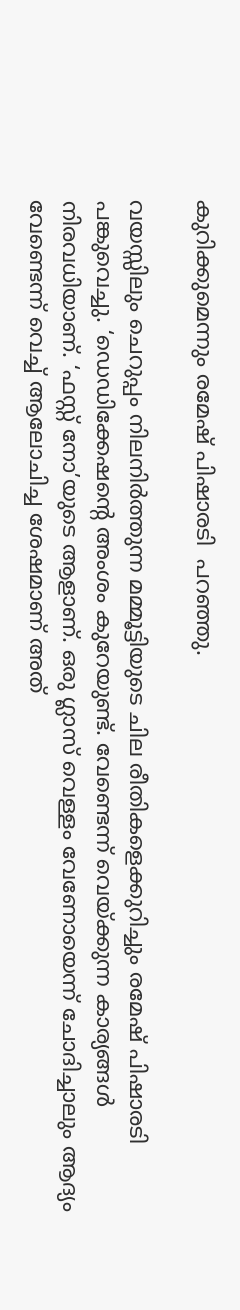കുറിക്കുമെന്നും രമേഷ് പിഷാരടി  പറഞ്ഞു.

വയസ്സിലും ചെറുപ്പം നിലനിര്‍ത്തുന്ന മമ്മൂട്ടിയുടെ ചില രീതികളെക്കുറിച്ചും രമേഷ് പിഷാരടി പങ്കുവെച്ചു. ‘ഡെഡിക്കേഷന്റെ അംശം കുറേയുണ്ട്. വേണ്ടെന്ന് വെയ്ക്കുന്ന കാര്യങ്ങള്‍ നിരവധിയാണ്. ‘ഫസ്റ്റ് നോ’യുടെ ആളാണ്. ഒരു ഗ്ലാസ് വെള്ളം വേണോയെന്ന് ചോദിച്ചാലും ആദ്യം വേണ്ടെന്ന് വെച്ച് ആലോചിച്ച ശേഷമാണ് അത്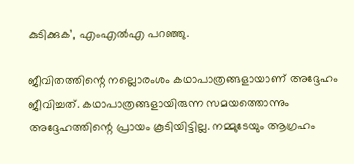കുടിക്കുക’, എംഎല്‍എ പറഞ്ഞു.

ജീവിതത്തിന്റെ നല്ലൊരംശം കഥാപാത്രങ്ങളായാണ് അദ്ദേഹം ജീവിച്ചത്. കഥാപാത്രങ്ങളായിരുന്ന സമയത്തൊന്നും അദ്ദേഹത്തിന്റെ പ്രായം കൂടിയിട്ടില്ല. നമ്മുടേയും ആഗ്രഹം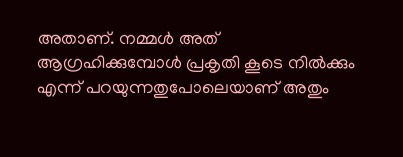അതാണ്. നമ്മള്‍ അത് ആഗ്രഹിക്കുമ്പോള്‍ പ്രകൃതി കൂടെ നില്‍ക്കും എന്ന് പറയുന്നതുപോലെയാണ് അതും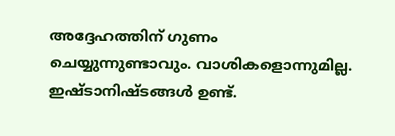അദ്ദേഹത്തിന് ഗുണം ചെയ്യുന്നുണ്ടാവും. വാശികളൊന്നുമില്ല. ഇഷ്ടാനിഷ്ടങ്ങള്‍ ഉണ്ട്.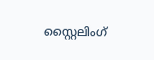സ്റ്റൈലിംഗ്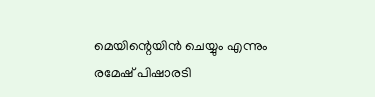മെയിന്റെയിന്‍ ചെയ്യും എന്നും രമേഷ് പിഷാരടി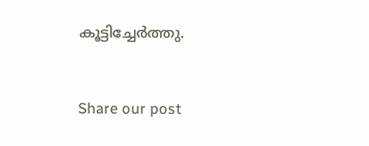കൂട്ടിച്ചേര്‍ത്തു.


Share our post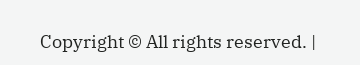Copyright © All rights reserved. |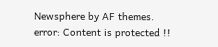Newsphere by AF themes.
error: Content is protected !!